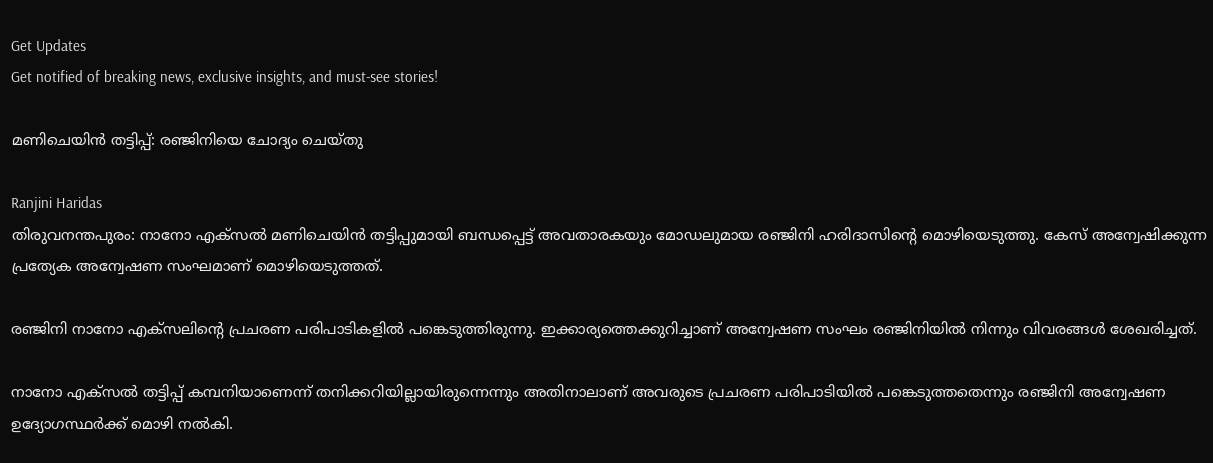Get Updates
Get notified of breaking news, exclusive insights, and must-see stories!

മണിചെയിന്‍ തട്ടിപ്പ്: രഞ്ജിനിയെ ചോദ്യം ചെയ്തു

Ranjini Haridas
തിരുവനന്തപുരം: നാനോ എക്‌സല്‍ മണിചെയിന്‍ തട്ടിപ്പുമായി ബന്ധപ്പെട്ട് അവതാരകയും മോഡലുമായ രഞ്ജിനി ഹരിദാസിന്റെ മൊഴിയെടുത്തു. കേസ് അന്വേഷിക്കുന്ന പ്രത്യേക അന്വേഷണ സംഘമാണ് മൊഴിയെടുത്തത്.

രഞ്ജിനി നാനോ എക്‌സലിന്റെ പ്രചരണ പരിപാടികളില്‍ പങ്കെടുത്തിരുന്നു. ഇക്കാര്യത്തെക്കുറിച്ചാണ് അന്വേഷണ സംഘം രഞ്ജിനിയില്‍ നിന്നും വിവരങ്ങള്‍ ശേഖരിച്ചത്.

നാനോ എക്‌സല്‍ തട്ടിപ്പ് കമ്പനിയാണെന്ന് തനിക്കറിയില്ലായിരുന്നെന്നും അതിനാലാണ് അവരുടെ പ്രചരണ പരിപാടിയില്‍ പങ്കെടുത്തതെന്നും രഞ്ജിനി അന്വേഷണ ഉദ്യോഗസ്ഥര്‍ക്ക് മൊഴി നല്‍കി.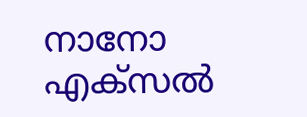നാനോ എക്‌സല്‍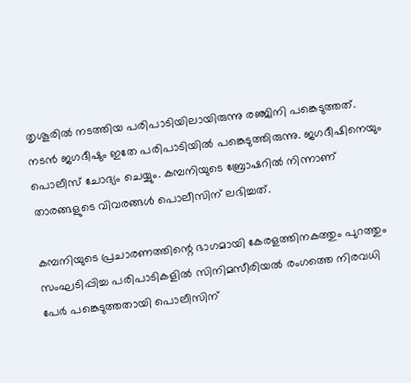തൃശൂരില്‍ നടത്തിയ പരിപാടിയിലായിരുന്നു രഞ്ജിനി പങ്കെടുത്തത്. നടന്‍ ജഗദീഷും ഇതേ പരിപാടിയില്‍ പങ്കെടുത്തിരുന്നു. ജഗദീഷിനെയും പൊലീസ് ചോദ്യം ചെയ്യും. കമ്പനിയുടെ ബ്രോഷറില്‍ നിന്നാണ് താരങ്ങളുടെ വിവരങ്ങള്‍ പൊലീസിന് ലഭിച്ചത്.

കമ്പനിയുടെ പ്രചാരണത്തിന്റെ ഭാഗമായി കേരളത്തിനകത്തും പുറത്തും സംഘടിപ്പിച്ച പരിപാടികളില്‍ സിനിമസീരിയല്‍ രംഗത്തെ നിരവധി പേര്‍ പങ്കെടുത്തതായി പൊലീസിന്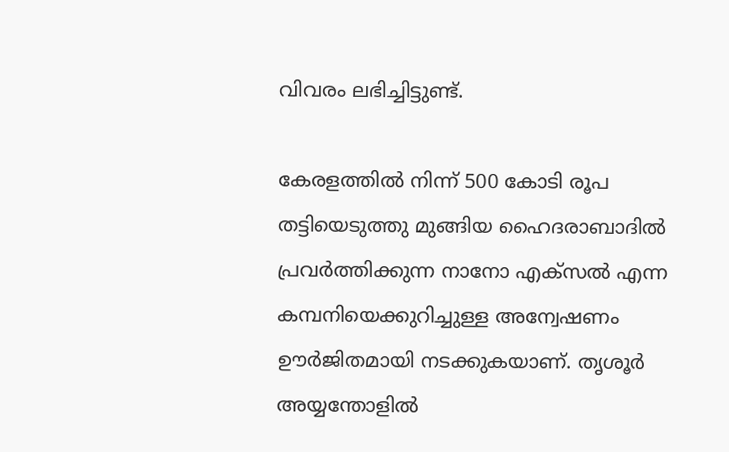വിവരം ലഭിച്ചിട്ടുണ്ട്.

കേരളത്തില്‍ നിന്ന് 500 കോടി രൂപ തട്ടിയെടുത്തു മുങ്ങിയ ഹൈദരാബാദില്‍ പ്രവര്‍ത്തിക്കുന്ന നാനോ എക്‌സല്‍ എന്ന കമ്പനിയെക്കുറിച്ചുള്ള അന്വേഷണം ഊര്‍ജിതമായി നടക്കുകയാണ്. തൃശൂര്‍ അയ്യന്തോളില്‍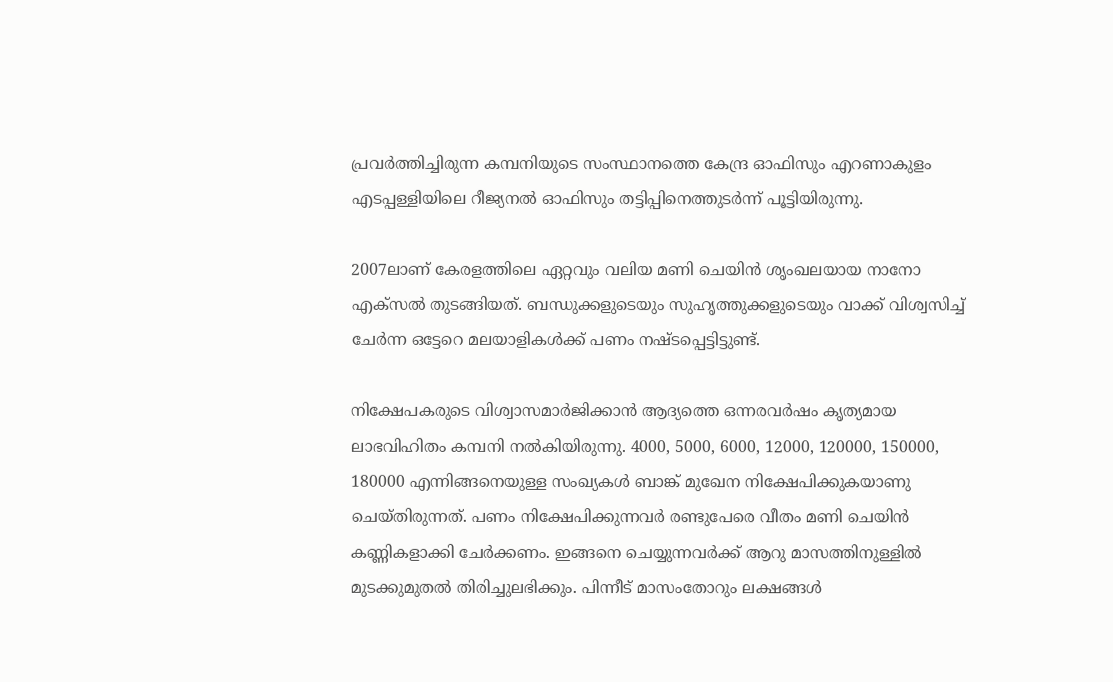പ്രവര്‍ത്തിച്ചിരുന്ന കമ്പനിയുടെ സംസ്ഥാനത്തെ കേന്ദ്ര ഓഫിസും എറണാകുളം എടപ്പള്ളിയിലെ റീജ്യനല്‍ ഓഫിസും തട്ടിപ്പിനെത്തുടര്‍ന്ന് പൂട്ടിയിരുന്നു.

2007ലാണ് കേരളത്തിലെ ഏറ്റവും വലിയ മണി ചെയിന്‍ ശൃംഖലയായ നാനോ എക്‌സല്‍ തുടങ്ങിയത്. ബന്ധുക്കളുടെയും സുഹൃത്തുക്കളുടെയും വാക്ക് വിശ്വസിച്ച് ചേര്‍ന്ന ഒട്ടേറെ മലയാളികള്‍ക്ക് പണം നഷ്ടപ്പെട്ടിട്ടുണ്ട്.

നിക്ഷേപകരുടെ വിശ്വാസമാര്‍ജിക്കാന്‍ ആദ്യത്തെ ഒന്നരവര്‍ഷം കൃത്യമായ ലാഭവിഹിതം കമ്പനി നല്‍കിയിരുന്നു. 4000, 5000, 6000, 12000, 120000, 150000, 180000 എന്നിങ്ങനെയുള്ള സംഖ്യകള്‍ ബാങ്ക് മുഖേന നിക്ഷേപിക്കുകയാണു ചെയ്തിരുന്നത്. പണം നിക്ഷേപിക്കുന്നവര്‍ രണ്ടുപേരെ വീതം മണി ചെയിന്‍ കണ്ണികളാക്കി ചേര്‍ക്കണം. ഇങ്ങനെ ചെയ്യുന്നവര്‍ക്ക് ആറു മാസത്തിനുള്ളില്‍ മുടക്കുമുതല്‍ തിരിച്ചുലഭിക്കും. പിന്നീട് മാസംതോറും ലക്ഷങ്ങള്‍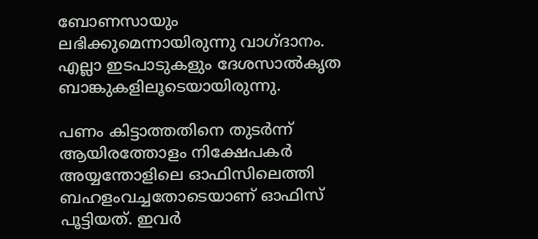ബോണസായും ലഭിക്കുമെന്നായിരുന്നു വാഗ്ദാനം. എല്ലാ ഇടപാടുകളും ദേശസാല്‍കൃത ബാങ്കുകളിലൂടെയായിരുന്നു.

പണം കിട്ടാത്തതിനെ തുടര്‍ന്ന് ആയിരത്തോളം നിക്ഷേപകര്‍ അയ്യന്തോളിലെ ഓഫിസിലെത്തി ബഹളംവച്ചതോടെയാണ് ഓഫിസ് പൂട്ടിയത്. ഇവര്‍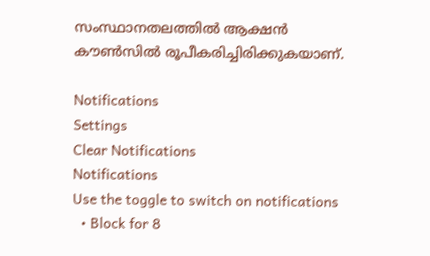സംസ്ഥാനതലത്തില്‍ ആക്ഷന്‍ കൗണ്‍സില്‍ രൂപീകരിച്ചിരിക്കുകയാണ്.

Notifications
Settings
Clear Notifications
Notifications
Use the toggle to switch on notifications
  • Block for 8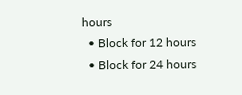hours
  • Block for 12 hours
  • Block for 24 hours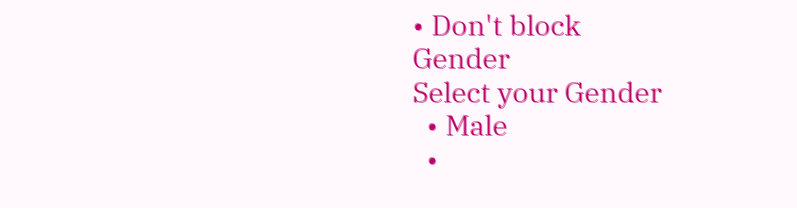• Don't block
Gender
Select your Gender
  • Male
  •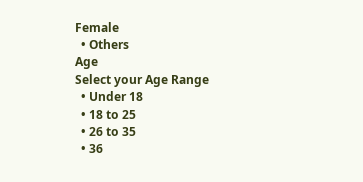Female
  • Others
Age
Select your Age Range
  • Under 18
  • 18 to 25
  • 26 to 35
  • 36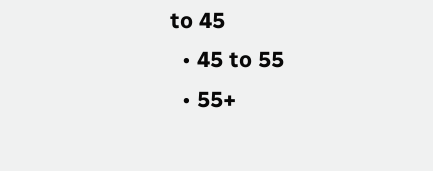to 45
  • 45 to 55
  • 55+